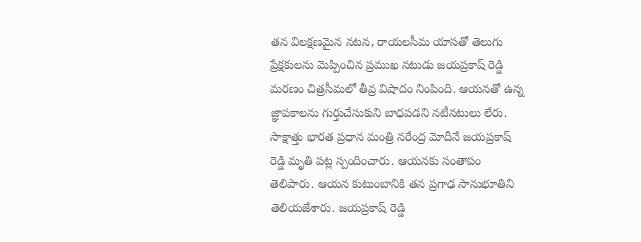తన విలక్షణమైన నటన, రాయలసీమ యాసతో తెలుగు ప్రేక్షకులను మెప్పించిన ప్రముఖ నటుడు జయప్రకాష్ రెడ్డి మరణం చిత్రసీమలో తీవ్ర విషాదం నింపింది. ఆయనతో ఉన్న జ్ఞాపకాలను గుర్తుచేసుకుని బాధపడని నటీనటులు లేరు. సాక్షాత్తు భారత ప్రధాన మంత్రి నరేంద్ర మోదీనే జయప్రకాష్ రెడ్డి మృతి పట్ల స్పందించారు. ఆయనకు సంతాపం తెలిపారు. ఆయన కుటుంబానికి తన ప్రగాఢ సానుభూతిని తెలియజేశారు. జయప్రకాష్ రెడ్డి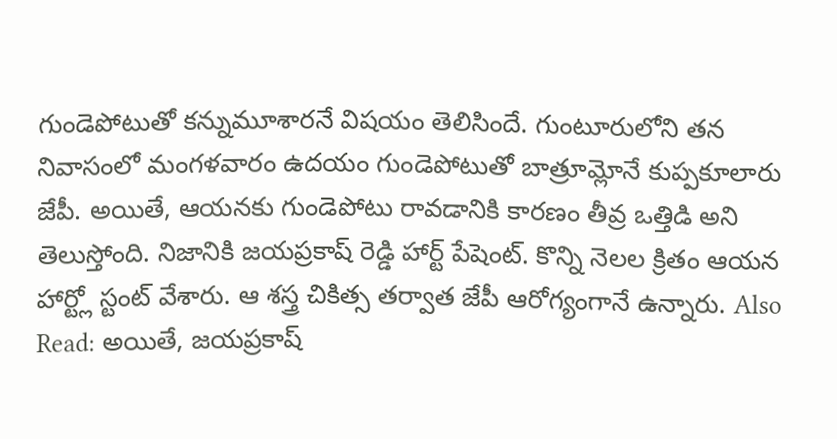గుండెపోటుతో కన్నుమూశారనే విషయం తెలిసిందే. గుంటూరులోని తన నివాసంలో మంగళవారం ఉదయం గుండెపోటుతో బాత్రూమ్లోనే కుప్పకూలారు జేపీ. అయితే, ఆయనకు గుండెపోటు రావడానికి కారణం తీవ్ర ఒత్తిడి అని తెలుస్తోంది. నిజానికి జయప్రకాష్ రెడ్డి హార్ట్ పేషెంట్. కొన్ని నెలల క్రితం ఆయన హార్ట్లో స్టంట్ వేశారు. ఆ శస్త్ర చికిత్స తర్వాత జేపీ ఆరోగ్యంగానే ఉన్నారు. Also Read: అయితే, జయప్రకాష్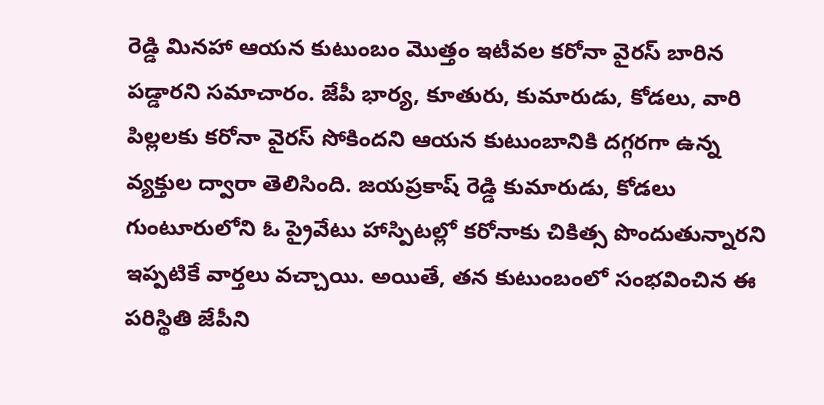రెడ్డి మినహా ఆయన కుటుంబం మొత్తం ఇటీవల కరోనా వైరస్ బారిన పడ్డారని సమాచారం. జేపీ భార్య, కూతురు, కుమారుడు, కోడలు, వారి పిల్లలకు కరోనా వైరస్ సోకిందని ఆయన కుటుంబానికి దగ్గరగా ఉన్న వ్యక్తుల ద్వారా తెలిసింది. జయప్రకాష్ రెడ్డి కుమారుడు, కోడలు గుంటూరులోని ఓ ప్రైవేటు హాస్పిటల్లో కరోనాకు చికిత్స పొందుతున్నారని ఇప్పటికే వార్తలు వచ్చాయి. అయితే, తన కుటుంబంలో సంభవించిన ఈ పరిస్థితి జేపీని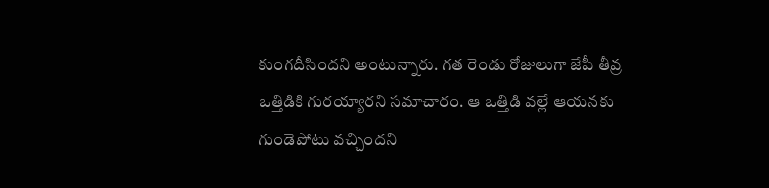కుంగదీసిందని అంటున్నారు. గత రెండు రోజులుగా జేపీ తీవ్ర ఒత్తిడికి గురయ్యారని సమాచారం. ఆ ఒత్తిడి వల్లే ఆయనకు గుండెపోటు వచ్చిందని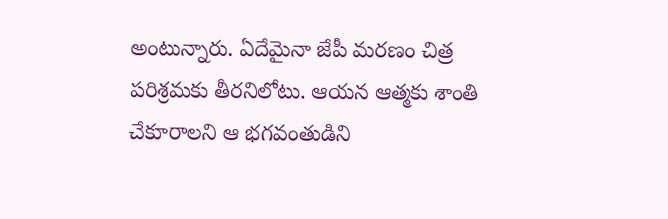అంటున్నారు. ఏదేమైనా జేపీ మరణం చిత్ర పరిశ్రమకు తీరనిలోటు. ఆయన ఆత్మకు శాంతి చేకూరాలని ఆ భగవంతుడిని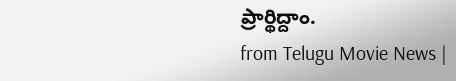ప్రార్థిద్దాం.
from Telugu Movie News |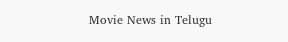Movie News in Telugu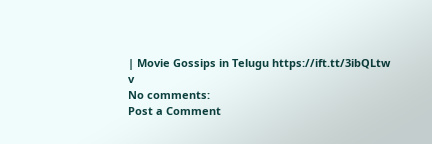| Movie Gossips in Telugu https://ift.tt/3ibQLtw
v
No comments:
Post a Comment